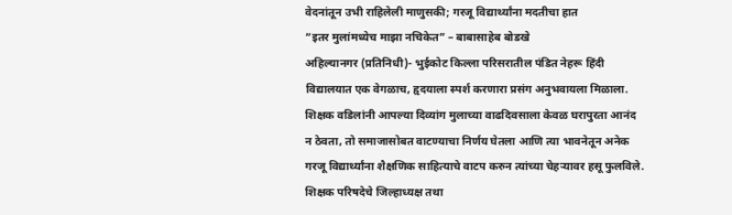वेदनांतून उभी राहिलेली माणुसकी; गरजू विद्यार्थ्यांना मदतीचा हात
“इतर मुलांमध्येच माझा नचिकेत” – बाबासाहेब बोडखे
अहिल्यानगर (प्रतिनिधी)- भुईकोट किल्ला परिसरातील पंडित नेहरू हिंदी विद्यालयात एक वेगळाच, हृदयाला स्पर्श करणारा प्रसंग अनुभवायला मिळाला. शिक्षक वडिलांनी आपल्या दिव्यांग मुलाच्या वाढदिवसाला केवळ घरापुरता आनंद न ठेवता, तो समाजासोबत वाटण्याचा निर्णय घेतला आणि त्या भावनेतून अनेक गरजू विद्यार्थ्यांना शैक्षणिक साहित्याचे वाटप करुन त्यांच्या चेहऱ्यावर हसू फुलविले.
शिक्षक परिषदेचे जिल्हाध्यक्ष तथा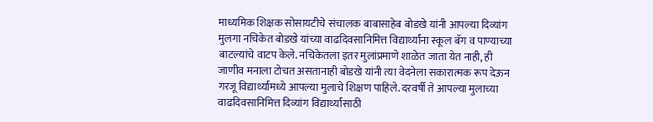माध्यमिक शिक्षक सोसायटीचे संचालक बाबासाहेब बोडखे यांनी आपल्या दिव्यांग मुलगा नचिकेत बोडखे यांच्या वाढदिवसानिमित्त विद्यार्थ्यांना स्कूल बॅग व पाण्याच्या बाटल्यांचे वाटप केले. नचिकेतला इतर मुलांप्रमाणे शाळेत जाता येत नाही, ही जाणीव मनाला टोचत असतानाही बोडखे यांनी त्या वेदनेला सकारात्मक रूप देऊन गरजू विद्यार्थ्यांमध्ये आपल्या मुलाचे शिक्षण पाहिले. दरवर्षी ते आपल्या मुलाच्या वाढदिवसानिमित्त दिव्यांग विद्यार्थ्यांसाठी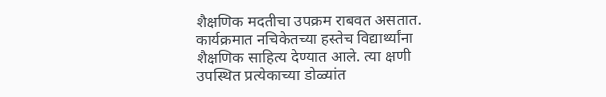शैक्षणिक मदतीचा उपक्रम राबवत असतात.
कार्यक्रमात नचिकेतच्या हस्तेच विद्यार्थ्यांना शैक्षणिक साहित्य देण्यात आले. त्या क्षणी उपस्थित प्रत्येकाच्या डोळ्यांत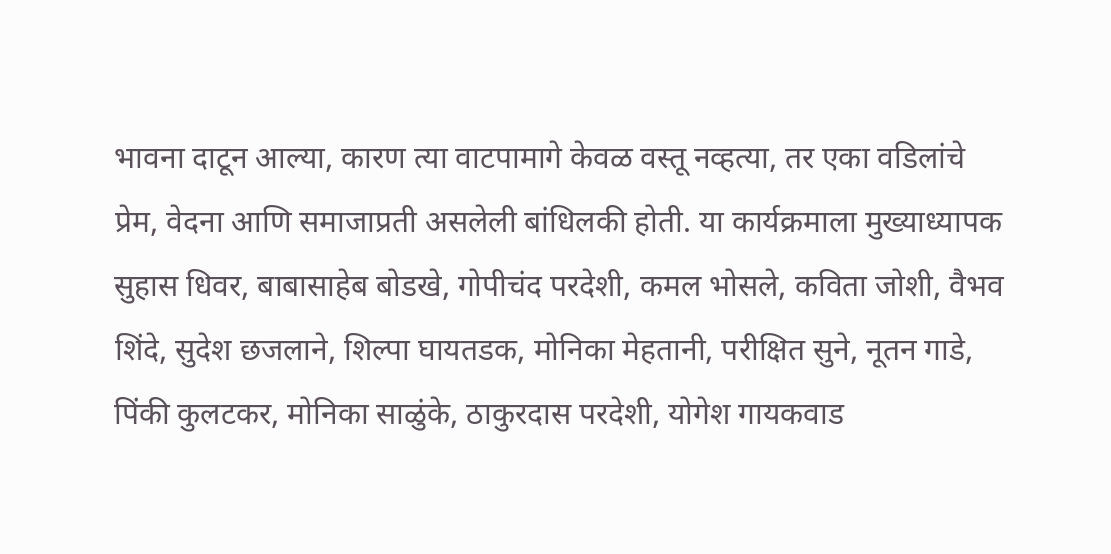भावना दाटून आल्या, कारण त्या वाटपामागे केवळ वस्तू नव्हत्या, तर एका वडिलांचे प्रेम, वेदना आणि समाजाप्रती असलेली बांधिलकी होती. या कार्यक्रमाला मुख्याध्यापक सुहास धिवर, बाबासाहेब बोडखे, गोपीचंद परदेशी, कमल भोसले, कविता जोशी, वैभव शिंदे, सुदेश छजलाने, शिल्पा घायतडक, मोनिका मेहतानी, परीक्षित सुने, नूतन गाडे, पिंकी कुलटकर, मोनिका साळुंके, ठाकुरदास परदेशी, योगेश गायकवाड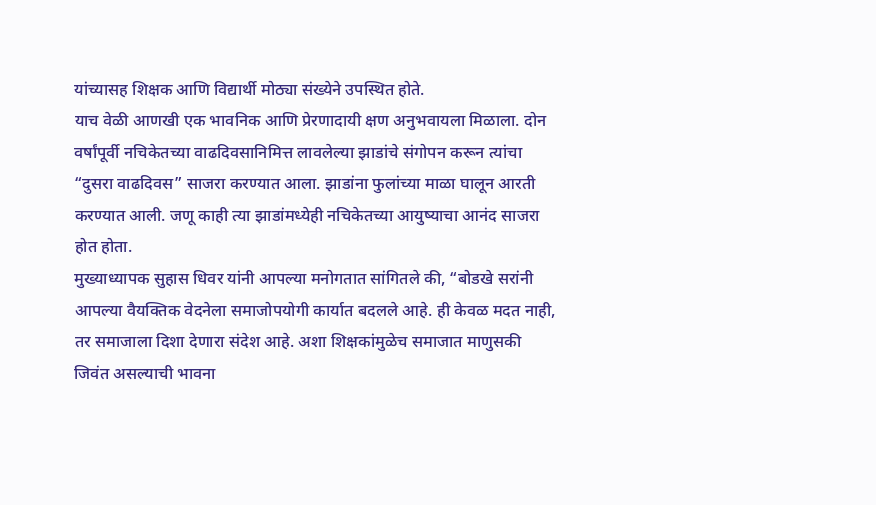यांच्यासह शिक्षक आणि विद्यार्थी मोठ्या संख्येने उपस्थित होते.
याच वेळी आणखी एक भावनिक आणि प्रेरणादायी क्षण अनुभवायला मिळाला. दोन वर्षांपूर्वी नचिकेतच्या वाढदिवसानिमित्त लावलेल्या झाडांचे संगोपन करून त्यांचा “दुसरा वाढदिवस” साजरा करण्यात आला. झाडांना फुलांच्या माळा घालून आरती करण्यात आली. जणू काही त्या झाडांमध्येही नचिकेतच्या आयुष्याचा आनंद साजरा होत होता.
मुख्याध्यापक सुहास धिवर यांनी आपल्या मनोगतात सांगितले की, “बोडखे सरांनी आपल्या वैयक्तिक वेदनेला समाजोपयोगी कार्यात बदलले आहे. ही केवळ मदत नाही, तर समाजाला दिशा देणारा संदेश आहे. अशा शिक्षकांमुळेच समाजात माणुसकी जिवंत असल्याची भावना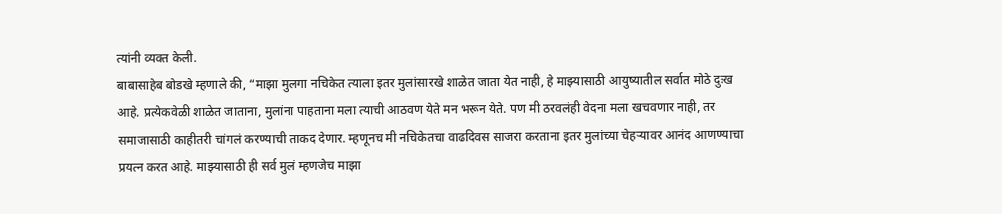त्यांनी व्यक्त केली.
बाबासाहेब बोडखे म्हणाले की, “माझा मुलगा नचिकेत त्याला इतर मुलांसारखे शाळेत जाता येत नाही, हे माझ्यासाठी आयुष्यातील सर्वात मोठे दुःख आहे. प्रत्येकवेळी शाळेत जाताना, मुलांना पाहताना मला त्याची आठवण येते मन भरून येते. पण मी ठरवलंही वेदना मला खचवणार नाही, तर समाजासाठी काहीतरी चांगलं करण्याची ताकद देणार. म्हणूनच मी नचिकेतचा वाढदिवस साजरा करताना इतर मुलांच्या चेहऱ्यावर आनंद आणण्याचा प्रयत्न करत आहे. माझ्यासाठी ही सर्व मुलं म्हणजेच माझा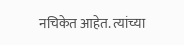नचिकेत आहेत. त्यांच्या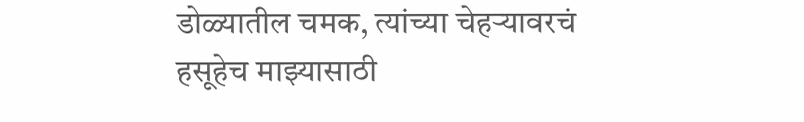डोळ्यातील चमक, त्यांच्या चेहऱ्यावरचं हसूहेच माझ्यासाठी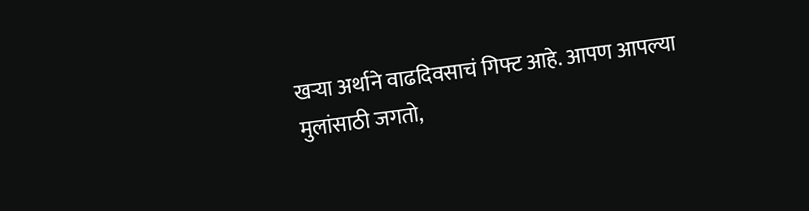खऱ्या अर्थाने वाढदिवसाचं गिफ्ट आहे. आपण आपल्या मुलांसाठी जगतो,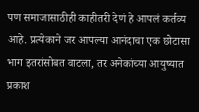पण समाजासाठीही काहीतरी देणं हे आपलं कर्तव्य आहे. प्रत्येकाने जर आपल्या आनंदाचा एक छोटासा भाग इतरांसोबत वाटला, तर अनेकांच्या आयुष्यात प्रकाश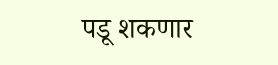पडू शकणार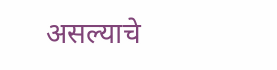असल्याचे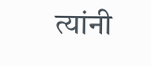त्यांनी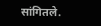सांगितले.